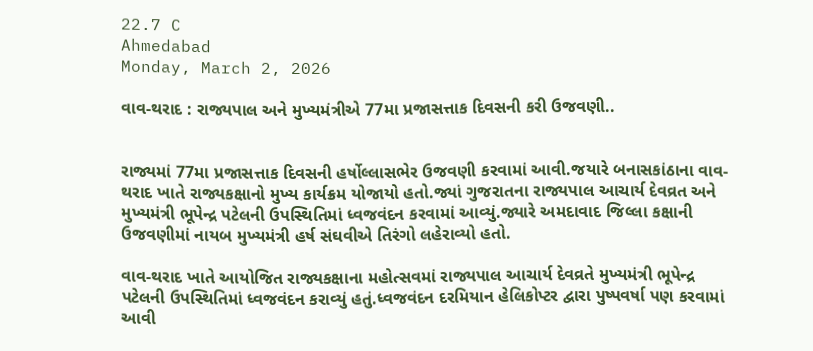22.7 C
Ahmedabad
Monday, March 2, 2026

વાવ-થરાદ : રાજ્યપાલ અને મુખ્યમંત્રીએ 77મા પ્રજાસત્તાક દિવસની કરી ઉજવણી..


રાજ્યમાં 77મા પ્રજાસત્તાક દિવસની હર્ષોલ્લાસભેર ઉજવણી કરવામાં આવી.જયારે બનાસકાંઠાના વાવ-થરાદ ખાતે રાજ્યકક્ષાનો મુખ્ય કાર્યક્રમ યોજાયો હતો.જ્યાં ગુજરાતના રાજ્યપાલ આચાર્ય દેવવ્રત અને મુખ્યમંત્રી ભૂપેન્દ્ર પટેલની ઉપસ્થિતિમાં ધ્વજવંદન કરવામાં આવ્યું.જ્યારે અમદાવાદ જિલ્લા કક્ષાની ઉજવણીમાં નાયબ મુખ્યમંત્રી હર્ષ સંઘવીએ તિરંગો લહેરાવ્યો હતો.

વાવ-થરાદ ખાતે આયોજિત રાજ્યકક્ષાના મહોત્સવમાં રાજ્યપાલ આચાર્ય દેવવ્રતે મુખ્યમંત્રી ભૂપેન્દ્ર પટેલની ઉપસ્થિતિમાં ધ્વજવંદન કરાવ્યું હતું.ધ્વજવંદન દરમિયાન હેલિકોપ્ટર દ્વારા પુષ્પવર્ષા પણ કરવામાં આવી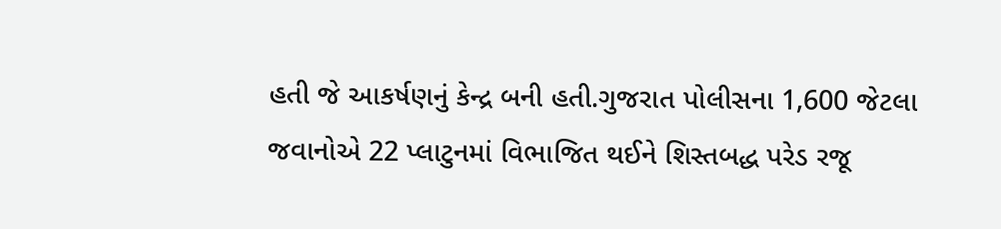હતી જે આકર્ષણનું કેન્દ્ર બની હતી.ગુજરાત પોલીસના 1,600 જેટલા જવાનોએ 22 પ્લાટુનમાં વિભાજિત થઈને શિસ્તબદ્ધ પરેડ રજૂ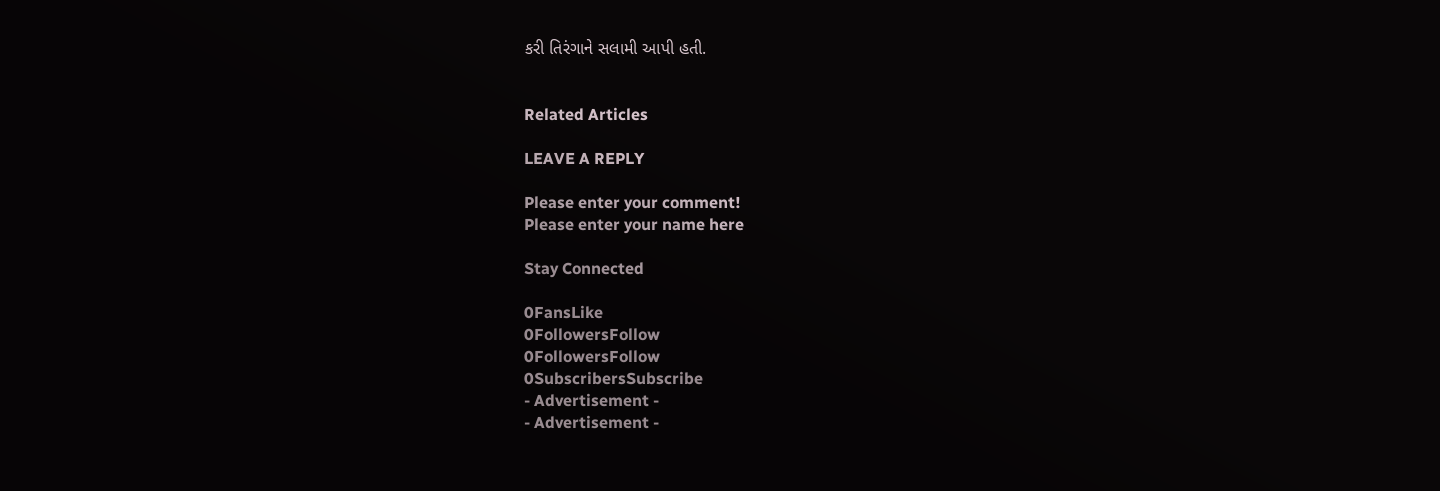કરી તિરંગાને સલામી આપી હતી.


Related Articles

LEAVE A REPLY

Please enter your comment!
Please enter your name here

Stay Connected

0FansLike
0FollowersFollow
0FollowersFollow
0SubscribersSubscribe
- Advertisement -
- Advertisement -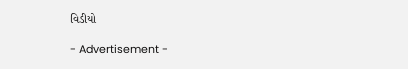વિડીયો

- Advertisement -